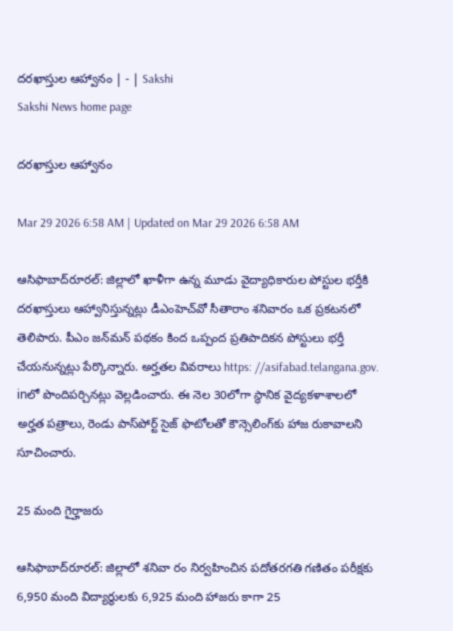దరఖాస్తుల ఆహ్వానం | - | Sakshi
Sakshi News home page

దరఖాస్తుల ఆహ్వానం

Mar 29 2026 6:58 AM | Updated on Mar 29 2026 6:58 AM

ఆసిఫాబాద్‌రూరల్‌: జిల్లాలో ఖాళీగా ఉన్న మూడు వైద్యాధికారుల పోస్టుల భర్తీకి దరఖాస్తులు ఆహ్వానిస్తున్నట్లు డీఎంహెచ్‌వో సీతారాం శనివారం ఒక ప్రకటనలో తెలిపారు. పీఎం జన్‌మన్‌ పథకం కింద ఒప్పంద ప్రతిపాదికన పోస్టులు భర్తీ చేయనున్నట్లు పేర్కొన్నారు. అర్హతల వివరాలు https: //asifabad.telangana.gov. inలో పొందిపర్చినట్లు వెల్లడించారు. ఈ నెల 30లోగా స్థానిక వైద్యకళాశాలలో అర్హత పత్రాలు, రెండు పాస్‌పోర్ట్‌ సైజ్‌ ఫొటోలతో కౌన్సెలింగ్‌కు హాజ రుకావాలని సూచించారు.

25 మంది గైర్హాజరు

ఆసిఫాబాద్‌రూరల్‌: జిల్లాలో శనివా రం నిర్వహించిన పదోతరగతి గణితం పరీక్షకు 6,950 మంది విద్యార్థులకు 6,925 మంది హాజరు కాగా 25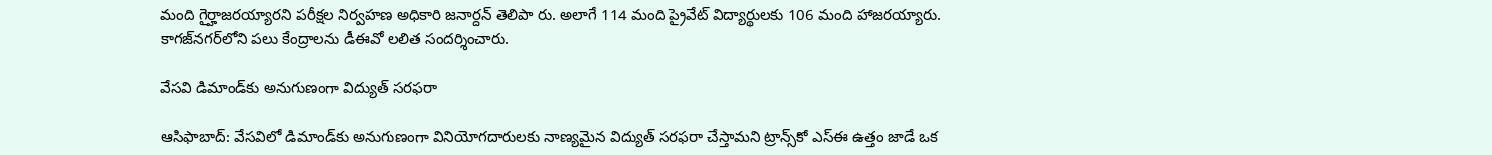మంది గైర్హాజరయ్యారని పరీక్షల నిర్వహణ అధికారి జనార్దన్‌ తెలిపా రు. అలాగే 114 మంది ప్రైవేట్‌ విద్యార్థులకు 106 మంది హాజరయ్యారు. కాగజ్‌నగర్‌లోని పలు కేంద్రాలను డీఈవో లలిత సందర్శించారు.

వేసవి డిమాండ్‌కు అనుగుణంగా విద్యుత్‌ సరఫరా

ఆసిఫాబాద్‌: వేసవిలో డిమాండ్‌కు అనుగుణంగా వినియోగదారులకు నాణ్యమైన విద్యుత్‌ సరఫరా చేస్తామని ట్రాన్స్‌కో ఎస్‌ఈ ఉత్తం జాడే ఒక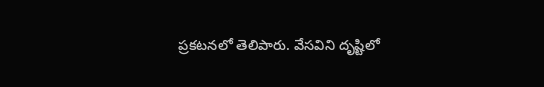ప్రకటనలో తెలిపారు. వేసవిని దృష్టిలో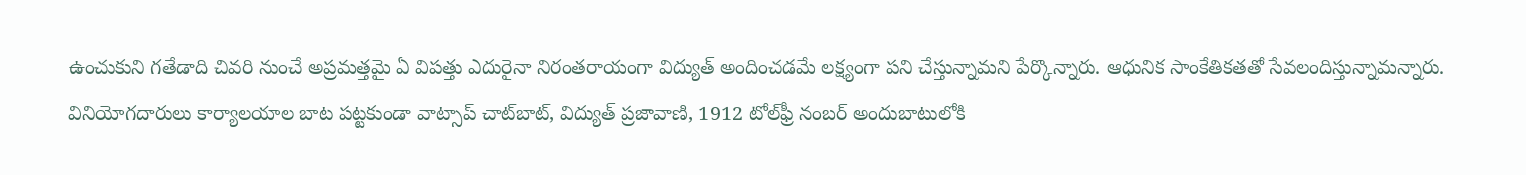ఉంచుకుని గతేడాది చివరి నుంచే అప్రమత్తమై ఏ విపత్తు ఎదురైనా నిరంతరాయంగా విద్యుత్‌ అందించడమే లక్ష్యంగా పని చేస్తున్నామని పేర్కొన్నారు. ఆధునిక సాంకేతికతతో సేవలందిస్తున్నామన్నారు. వినియోగదారులు కార్యాలయాల బాట పట్టకుండా వాట్సాప్‌ చాట్‌బాట్‌, విద్యుత్‌ ప్రజావాణి, 1912 టోల్‌ఫ్రీ నంబర్‌ అందుబాటులోకి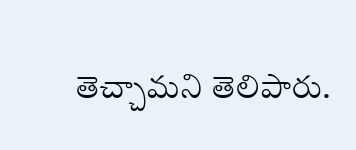తెచ్చామని తెలిపారు.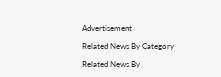Advertisement

Related News By Category

Related News By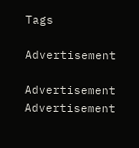Tags

Advertisement

Advertisement
Advertisement